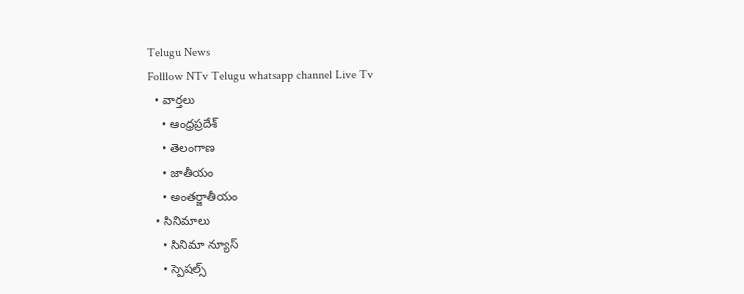Telugu News
Folllow NTv Telugu whatsapp channel Live Tv
  • వార్తలు
    • ఆంధ్రప్రదేశ్
    • తెలంగాణ
    • జాతీయం
    • అంతర్జాతీయం
  • సినిమాలు
    • సినిమా న్యూస్
    • స్పెషల్స్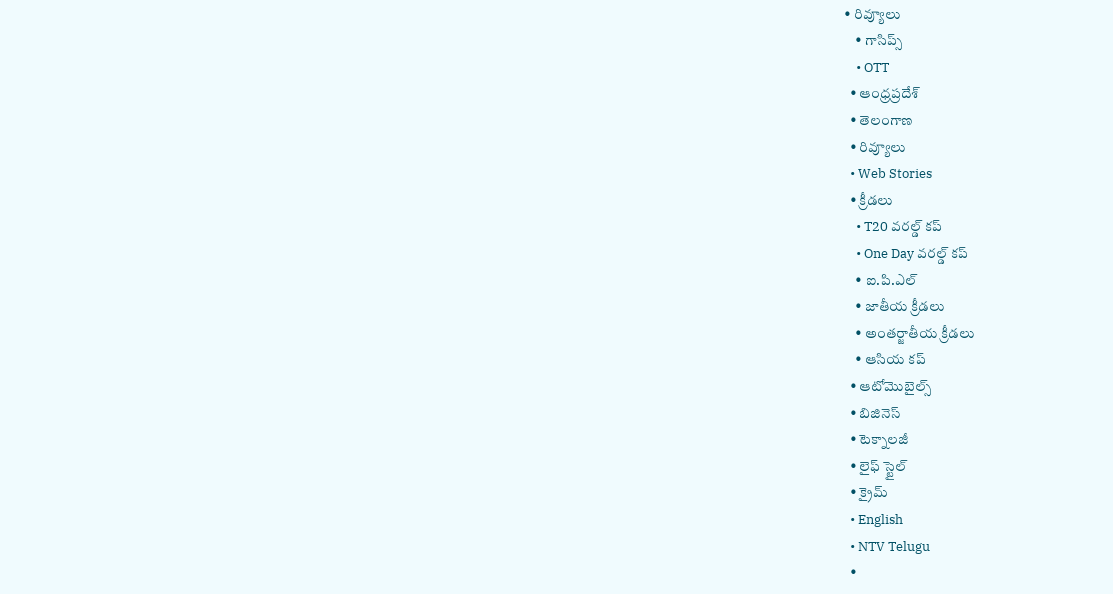• రివ్యూలు
    • గాసిప్స్
    • OTT
  • ఆంధ్రప్రదేశ్
  • తెలంగాణ
  • రివ్యూలు
  • Web Stories
  • క్రీడలు
    • T20 వరల్డ్ కప్
    • One Day వరల్డ్ కప్
    • ఐ.పి.ఎల్
    • జాతీయ క్రీడలు
    • అంతర్జాతీయ క్రీడలు
    • ఆసియ కప్
  • ఆటోమొబైల్స్
  • బిజినెస్‌
  • టెక్నాలజీ
  • లైఫ్ స్టైల్
  • క్రైమ్
  • English
  • NTV Telugu
  •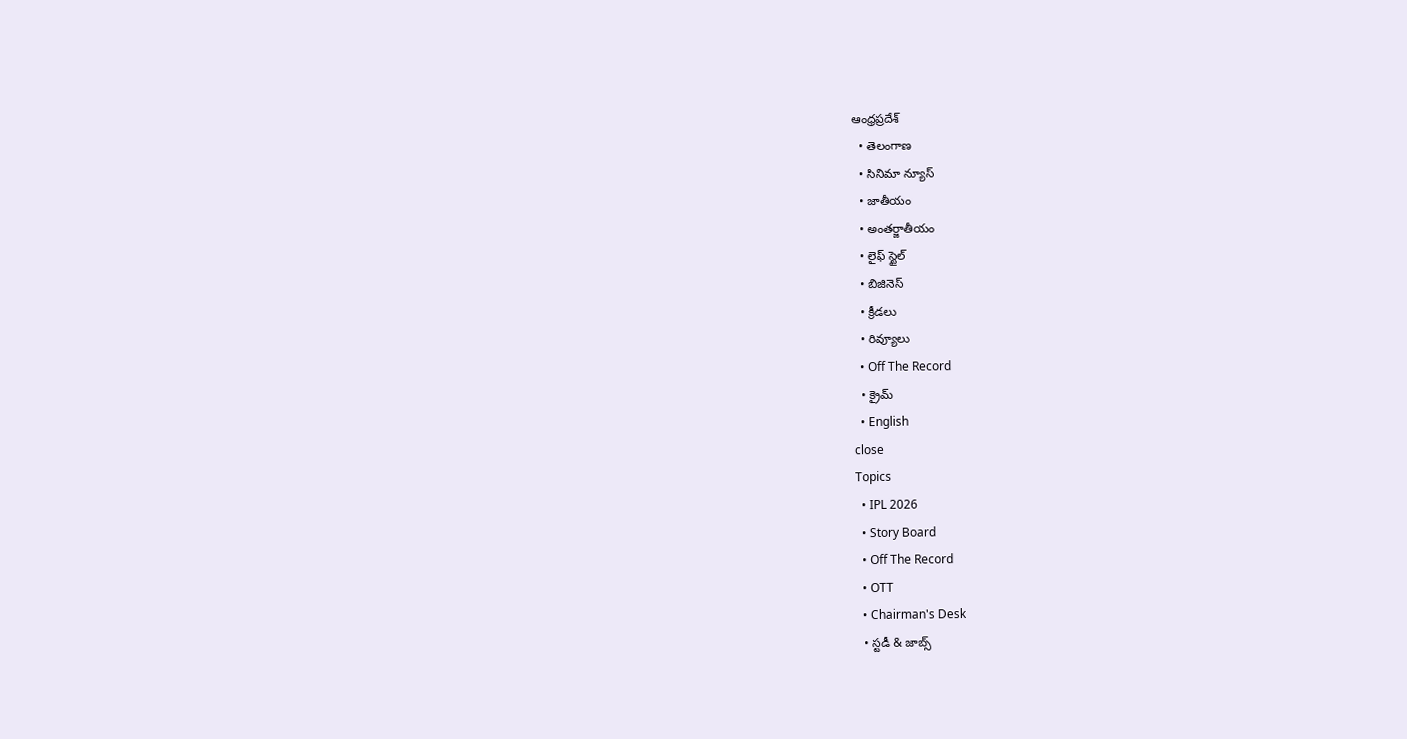ఆంధ్రప్రదేశ్
  • తెలంగాణ
  • సినిమా న్యూస్
  • జాతీయం
  • అంతర్జాతీయం
  • లైఫ్ స్టైల్
  • బిజినెస్‌
  • క్రీడలు
  • రివ్యూలు
  • Off The Record
  • క్రైమ్
  • English
close
Topics
  • IPL 2026
  • Story Board
  • Off The Record
  • OTT
  • Chairman's Desk
  • స్టడీ & జాబ్స్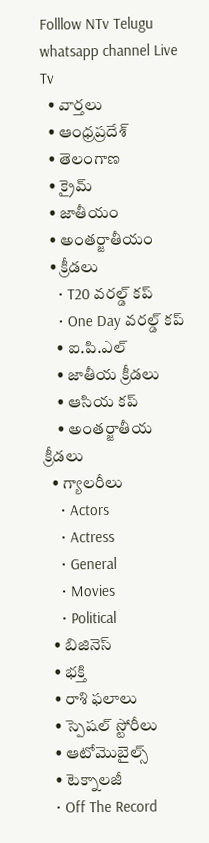Folllow NTv Telugu whatsapp channel Live Tv
  • వార్తలు
  • ఆంధ్రప్రదేశ్
  • తెలంగాణ
  • క్రైమ్
  • జాతీయం
  • అంతర్జాతీయం
  • క్రీడలు
    • T20 వరల్డ్ కప్
    • One Day వరల్డ్ కప్
    • ఐ.పి.ఎల్
    • జాతీయ క్రీడలు
    • ఆసియ కప్
    • అంతర్జాతీయ క్రీడలు
  • గ్యాలరీలు
    • Actors
    • Actress
    • General
    • Movies
    • Political
  • బిజినెస్‌
  • భక్తి
  • రాశి ఫలాలు
  • స్పెషల్‌ స్టోరీలు
  • ఆటోమొబైల్స్
  • టెక్నాలజీ
  • Off The Record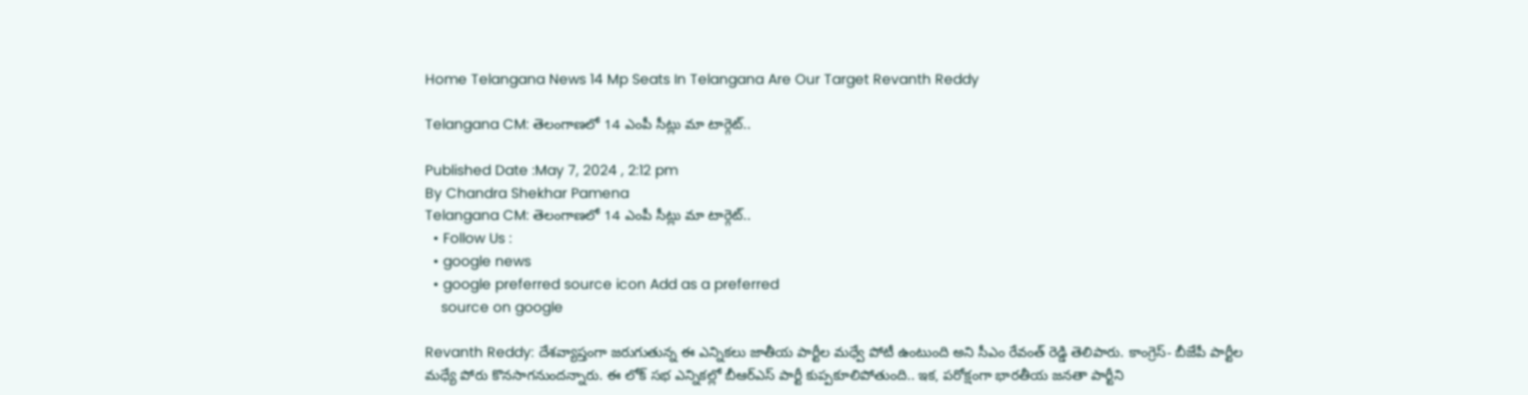Home Telangana News 14 Mp Seats In Telangana Are Our Target Revanth Reddy

Telangana CM: తెలంగాణలో 14 ఎంపీ సీట్లు మా టార్గెట్..

Published Date :May 7, 2024 , 2:12 pm
By Chandra Shekhar Pamena
Telangana CM: తెలంగాణలో 14 ఎంపీ సీట్లు మా టార్గెట్..
  • Follow Us :
  • google news
  • google preferred source icon Add as a preferred
    source on google

Revanth Reddy: దేశవ్యాప్తంగా జరుగుతున్న ఈ ఎన్నికలు జాతీయ పార్టీల మధ్వే పోటీ ఉంటుంది అని సీఎం రేవంత్ రెడ్డి తెలిపారు. కాంగ్రెస్- బీజేపీ పార్టీల మధ్యే పోరు కొనసాగనుందన్నారు. ఈ లోక్ సభ ఎన్నికల్లో బీఆర్ఎస్ పార్టీ కుప్పకూలిపోతుంది.. ఇక, పరోక్షంగా భారతీయ జనతా పార్టీని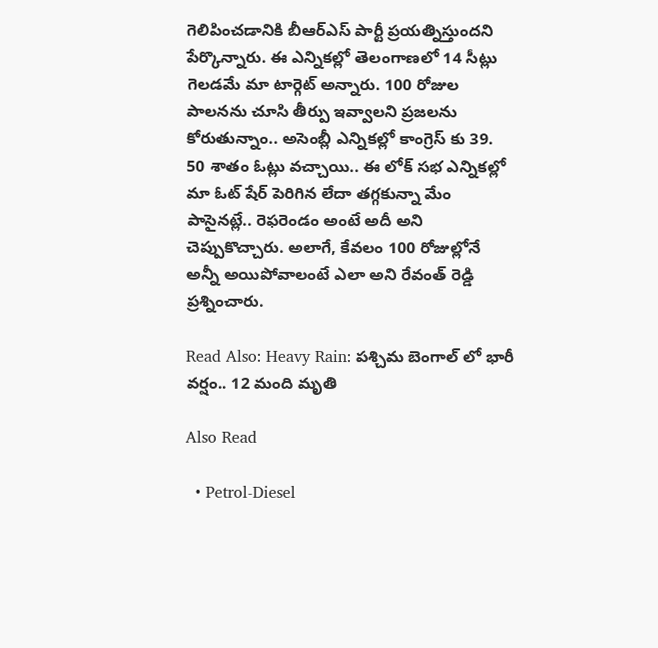గెలిపించడానికి బీఆర్ఎస్ పార్టీ ప్రయత్నిస్తుందని పేర్కొన్నారు. ఈ ఎన్నికల్లో తెలంగాణలో 14 సీట్లు గెలడమే మా టార్గెట్ అన్నారు. 100 రోజుల పాలనను చూసి తీర్పు ఇవ్వాలని ప్రజలను కోరుతున్నాం.. అసెంబ్లీ ఎన్నికల్లో కాంగ్రెస్ కు 39. 50 శాతం ఓట్లు వచ్చాయి.. ఈ లోక్ సభ ఎన్నికల్లో మా ఓట్ షేర్ పెరిగిన లేదా తగ్గకున్నా మేం పాసైనట్లే.. రెఫరెండం అంటే అదీ అని చెప్పుకొచ్చారు. అలాగే, కేవలం 100 రోజుల్లోనే అన్నీ అయిపోవాలంటే ఎలా అని రేవంత్ రెడ్డి ప్రశ్నించారు.

Read Also: Heavy Rain: పశ్చిమ బెంగాల్ లో భారీ వర్షం.. 12 మంది మృతి

Also Read

  • Petrol-Diesel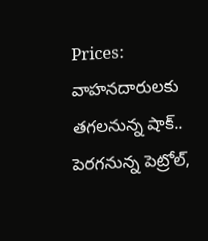Prices: వాహనదారులకు తగలనున్న షాక్.. పెరగనున్న పెట్రోల్,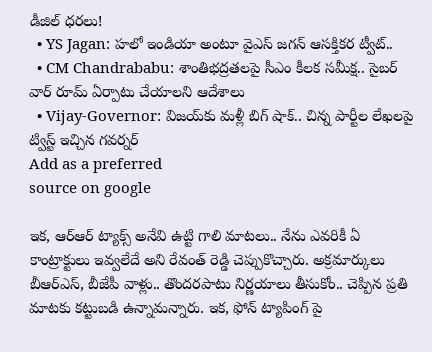డీజిల్ ధరలు!
  • YS Jagan: హలో ఇండియా అంటూ వైఎస్ జగన్ ఆసక్తికర ట్వీట్‌..
  • CM Chandrababu: శాంతిభద్రతలపై సీఎం కీలక సమీక్ష.. సైబర్ వార్ రూమ్ ఏర్పాటు చేయాలని ఆదేశాలు
  • Vijay-Governor: విజయ్‌కు మళ్లీ బిగ్ షాక్.. చిన్న పార్టీల లేఖలపై ట్విస్ట్ ఇచ్చిన గవర్నర్
Add as a preferred
source on google

ఇక, ఆర్ఆర్ ట్యాక్స్ అనేవి ఉట్టి గాలి మాటలు.. నేను ఎవరికీ ఏ కాంట్రాక్టులు ఇవ్వలేదే అని రేవంత్ రెడ్డి చెప్పుకొచ్చారు. అక్రమార్కులు బీఆర్ఎస్, బీజేపీ వాళ్లు.. తొందరపాటు నిర్ణయాలు తీసుకోం.. చెప్పిన ప్రతి మాటకు కట్టుబడి ఉన్నామన్నారు. ఇక, ఫోన్ ట్యాపింగ్ పై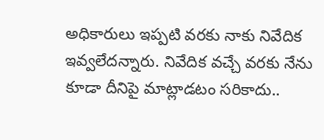అధికారులు ఇప్పటి వరకు నాకు నివేదిక ఇవ్వలేదన్నారు. నివేదిక వచ్చే వరకు నేను కూడా దీనిపై మాట్లాడటం సరికాదు..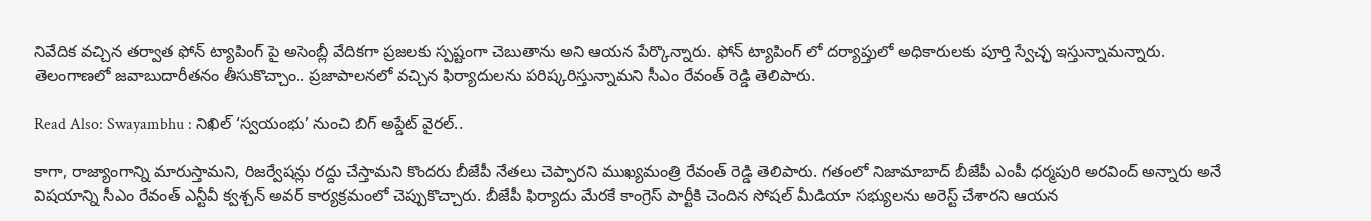నివేదిక వచ్చిన తర్వాత ఫోన్ ట్యాపింగ్ పై అసెంబ్లీ వేదికగా ప్రజలకు స్పష్టంగా చెబుతాను అని ఆయన పేర్కొన్నారు. ఫోన్ ట్యాపింగ్ లో దర్యాప్తులో అధికారులకు పూర్తి స్వేచ్ఛ ఇస్తున్నామన్నారు. తెలంగాణలో జవాబుదారీతనం తీసుకొచ్చాం.. ప్రజాపాలనలో వచ్చిన ఫిర్యాదులను పరిష్కరిస్తున్నామని సీఎం రేవంత్ రెడ్డి తెలిపారు.

Read Also: Swayambhu : నిఖిల్ ‘స్వయంభు’ నుంచి బిగ్ అప్డేట్ వైరల్..

కాగా, రాజ్యాంగాన్ని మారుస్తామని, రిజర్వేషన్లు రద్దు చేస్తామని కొందరు బీజేపీ నేతలు చెప్పారని ముఖ్యమంత్రి రేవంత్ రెడ్డి తెలిపారు. గతంలో నిజామాబాద్ బీజేపీ ఎంపీ ధర్మపురి అరవింద్ అన్నారు అనే విషయాన్ని సీఎం రేవంత్ ఎన్టీవీ క్వశ్చన్ అవర్ కార్యక్రమంలో చెప్పుకొచ్చారు. బీజేపీ ఫిర్యాదు మేరకే కాంగ్రెస్ పార్టీకి చెందిన సోషల్ మీడియా సభ్యులను అరెస్ట్ చేశారని ఆయన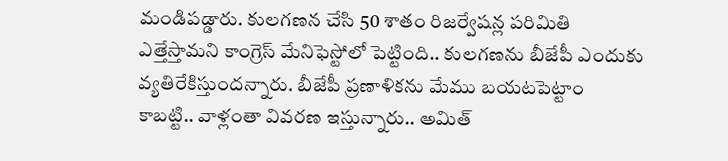మండిపడ్డారు. కులగణన చేసి 50 శాతం రిజర్వేషన్ల పరిమితి ఎత్తేస్తామని కాంగ్రెస్ మేనిఫెస్టోలో పెట్టింది.. కులగణను బీజేపీ ఎందుకు వ్యతిరేకిస్తుందన్నారు. బీజేపీ ప్రణాళికను మేము బయటపెట్టాం కాబట్టి.. వాళ్లంతా వివరణ ఇస్తున్నారు.. అమిత్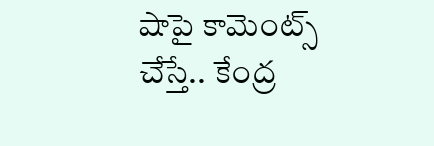షాపై కామెంట్స్ చేస్తే.. కేంద్ర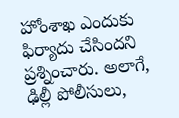హోంశాఖ ఎందుకు ఫిర్యాదు చేసిందని ప్రశ్నించారు. అలాగే, ఢిల్లీ పోలీసులు,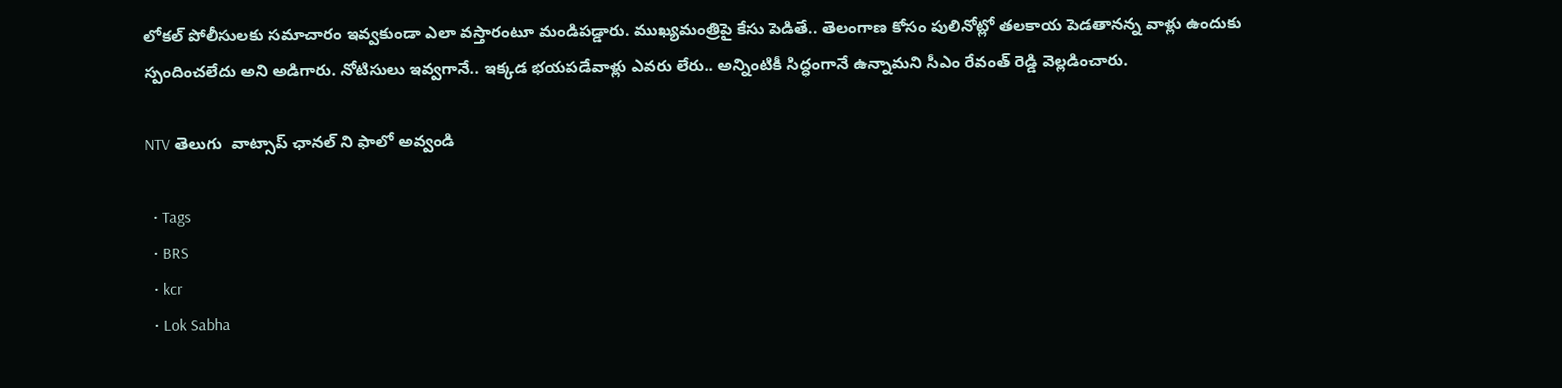లోకల్ పోలీసులకు సమాచారం ఇవ్వకుండా ఎలా వస్తారంటూ మండిపడ్డారు. ముఖ్యమంత్రిపై కేసు పెడితే.. తెలంగాణ కోసం పులినోట్లో తలకాయ పెడతానన్న వాళ్లు ఉందుకు స్పందించలేదు అని అడిగారు. నోటిసులు ఇవ్వగానే.. ఇక్కడ భయపడేవాళ్లు ఎవరు లేరు.. అన్నింటికీ సిద్ధంగానే ఉన్నామని సీఎం రేవంత్ రెడ్డి వెల్లడించారు.

NTV తెలుగు  వాట్సాప్ ఛానల్ ని ఫాలో అవ్వండి

  • Tags
  • BRS
  • kcr
  • Lok Sabha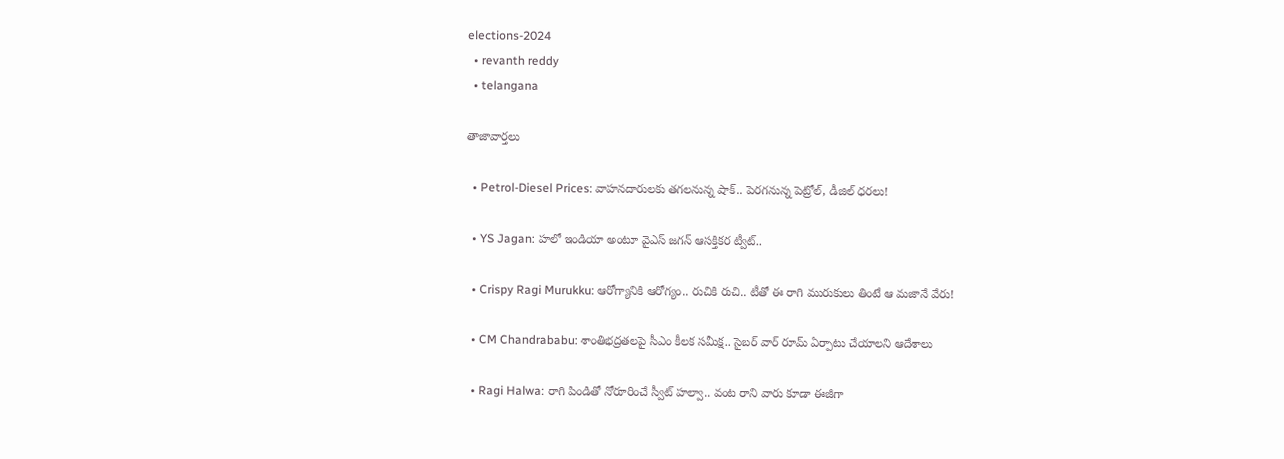elections-2024
  • revanth reddy
  • telangana

తాజావార్తలు

  • Petrol-Diesel Prices: వాహనదారులకు తగలనున్న షాక్.. పెరగనున్న పెట్రోల్, డీజిల్ ధరలు!

  • YS Jagan: హలో ఇండియా అంటూ వైఎస్ జగన్ ఆసక్తికర ట్వీట్‌..

  • Crispy Ragi Murukku: ఆరోగ్యానికి ఆరోగ్యం.. రుచికి రుచి.. టీతో ఈ రాగి మురుకులు తింటే ఆ మజానే వేరు!

  • CM Chandrababu: శాంతిభద్రతలపై సీఎం కీలక సమీక్ష.. సైబర్ వార్ రూమ్ ఏర్పాటు చేయాలని ఆదేశాలు

  • Ragi Halwa: రాగి పిండితో నోరూరించే స్వీట్ హల్వా.. వంట రాని వారు కూడా ఈజీగా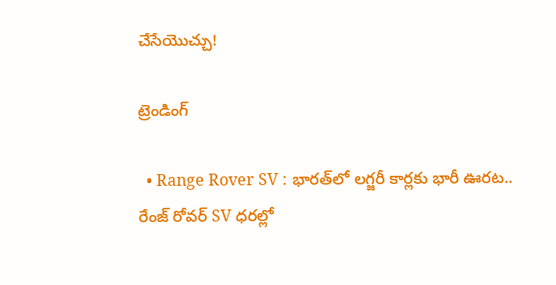చేసేయొచ్చు!

ట్రెండింగ్‌

  • Range Rover SV : భారత్‌లో లగ్జరీ కార్లకు భారీ ఊరట.. రేంజ్ రోవర్ SV ధరల్లో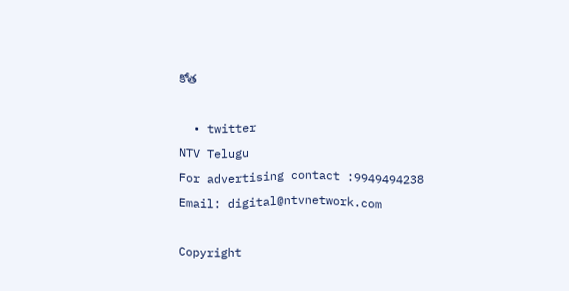కోత

  • twitter
NTV Telugu
For advertising contact :9949494238
Email: digital@ntvnetwork.com

Copyright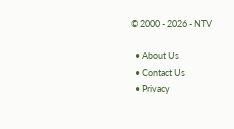© 2000 - 2026 - NTV

  • About Us
  • Contact Us
  • Privacy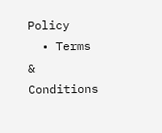Policy
  • Terms & Conditions